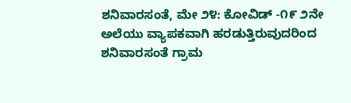ಶನಿವಾರಸಂತೆ, ಮೇ ೨೪: ಕೋವಿಡ್ -೧೯ ೨ನೇ ಅಲೆಯು ವ್ಯಾಪಕವಾಗಿ ಹರಡುತ್ತಿರುವುದರಿಂದ ಶನಿವಾರಸಂತೆ ಗ್ರಾಮ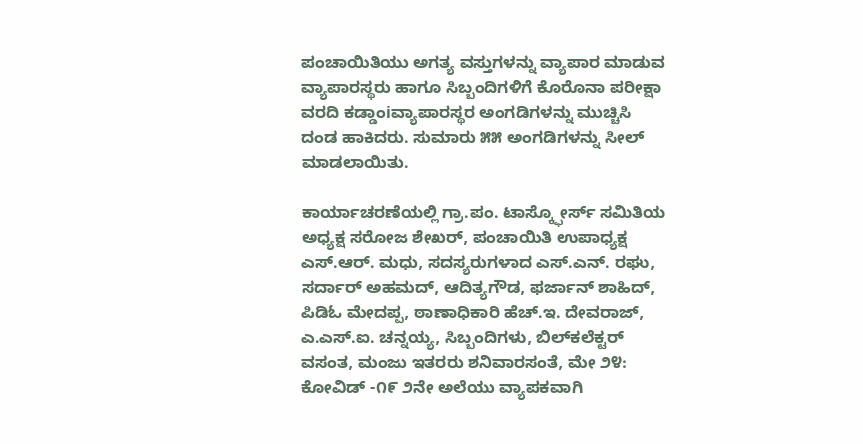ಪಂಚಾಯಿತಿಯು ಅಗತ್ಯ ವಸ್ತುಗಳನ್ನು ವ್ಯಾಪಾರ ಮಾಡುವ ವ್ಯಾಪಾರಸ್ಥರು ಹಾಗೂ ಸಿಬ್ಬಂದಿಗಳಿಗೆ ಕೊರೊನಾ ಪರೀಕ್ಷಾ ವರದಿ ಕಡ್ಡಾಂiವ್ಯಾಪಾರಸ್ಥರ ಅಂಗಡಿಗಳನ್ನು ಮುಚ್ಚಿಸಿ ದಂಡ ಹಾಕಿದರು. ಸುಮಾರು ೫೫ ಅಂಗಡಿಗಳನ್ನು ಸೀಲ್ ಮಾಡಲಾಯಿತು.

ಕಾರ್ಯಾಚರಣೆಯಲ್ಲಿ ಗ್ರಾ.ಪಂ. ಟಾಸ್ಕ್ಫೋರ್ಸ್ ಸಮಿತಿಯ ಅಧ್ಯಕ್ಷ ಸರೋಜ ಶೇಖರ್, ಪಂಚಾಯಿತಿ ಉಪಾಧ್ಯಕ್ಷ ಎಸ್.ಆರ್. ಮಧು, ಸದಸ್ಯರುಗಳಾದ ಎಸ್.ಎನ್. ರಘು, ಸರ್ದಾರ್ ಅಹಮದ್, ಆದಿತ್ಯಗೌಡ, ಫರ್ಜಾನ್ ಶಾಹಿದ್, ಪಿಡಿಓ ಮೇದಪ್ಪ, ಠಾಣಾಧಿಕಾರಿ ಹೆಚ್.ಇ. ದೇವರಾಜ್, ಎ.ಎಸ್.ಐ. ಚನ್ನಯ್ಯ, ಸಿಬ್ಬಂದಿಗಳು, ಬಿಲ್‌ಕಲೆಕ್ಟರ್ ವಸಂತ, ಮಂಜು ಇತರರು ಶನಿವಾರಸಂತೆ, ಮೇ ೨೪: ಕೋವಿಡ್ -೧೯ ೨ನೇ ಅಲೆಯು ವ್ಯಾಪಕವಾಗಿ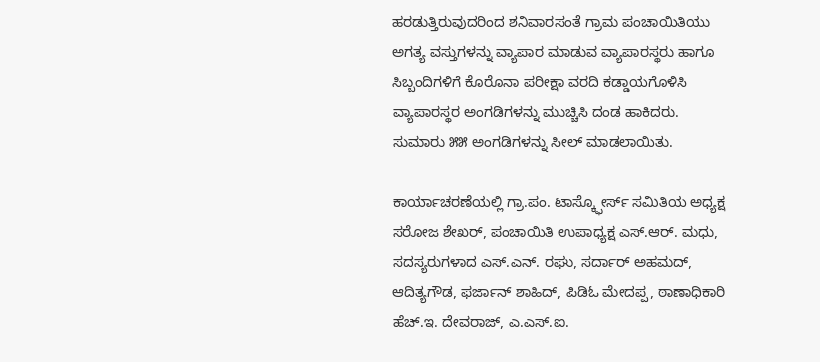ಹರಡುತ್ತಿರುವುದರಿಂದ ಶನಿವಾರಸಂತೆ ಗ್ರಾಮ ಪಂಚಾಯಿತಿಯು ಅಗತ್ಯ ವಸ್ತುಗಳನ್ನು ವ್ಯಾಪಾರ ಮಾಡುವ ವ್ಯಾಪಾರಸ್ಥರು ಹಾಗೂ ಸಿಬ್ಬಂದಿಗಳಿಗೆ ಕೊರೊನಾ ಪರೀಕ್ಷಾ ವರದಿ ಕಡ್ಡಾಯಗೊಳಿಸಿ ವ್ಯಾಪಾರಸ್ಥರ ಅಂಗಡಿಗಳನ್ನು ಮುಚ್ಚಿಸಿ ದಂಡ ಹಾಕಿದರು. ಸುಮಾರು ೫೫ ಅಂಗಡಿಗಳನ್ನು ಸೀಲ್ ಮಾಡಲಾಯಿತು.

ಕಾರ್ಯಾಚರಣೆಯಲ್ಲಿ ಗ್ರಾ.ಪಂ. ಟಾಸ್ಕ್ಫೋರ್ಸ್ ಸಮಿತಿಯ ಅಧ್ಯಕ್ಷ ಸರೋಜ ಶೇಖರ್, ಪಂಚಾಯಿತಿ ಉಪಾಧ್ಯಕ್ಷ ಎಸ್.ಆರ್. ಮಧು, ಸದಸ್ಯರುಗಳಾದ ಎಸ್.ಎನ್. ರಘು, ಸರ್ದಾರ್ ಅಹಮದ್, ಆದಿತ್ಯಗೌಡ, ಫರ್ಜಾನ್ ಶಾಹಿದ್, ಪಿಡಿಓ ಮೇದಪ್ಪ, ಠಾಣಾಧಿಕಾರಿ ಹೆಚ್.ಇ. ದೇವರಾಜ್, ಎ.ಎಸ್.ಐ.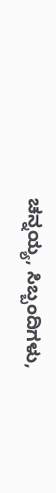ಚನ್ನಯ್ಯ, ಸಿಬ್ಬಂದಿಗಳು,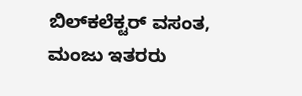ಬಿಲ್‌ಕಲೆಕ್ಟರ್ ವಸಂತ, ಮಂಜು ಇತರರು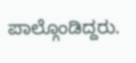ಪಾಲ್ಗೊಂಡಿದ್ದರು.